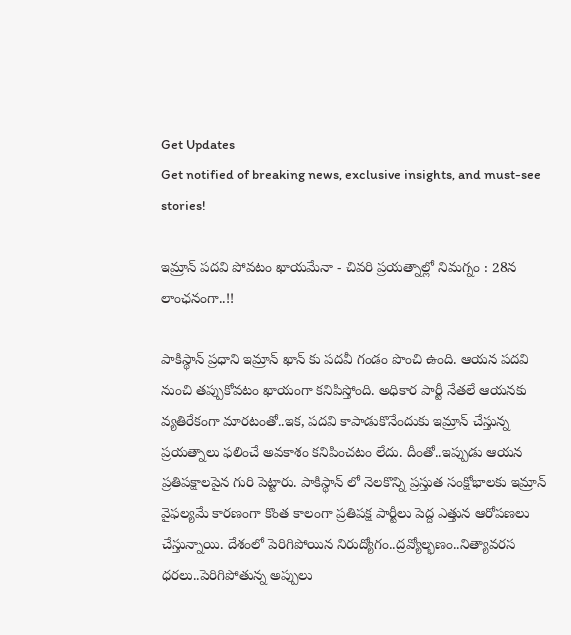Get Updates
Get notified of breaking news, exclusive insights, and must-see stories!

ఇమ్రాన్ పదవి పోవటం ఖాయమేనా - చివరి ప్రయత్నాల్లో నిమగ్నం : 28న లాంఛనంగా..!!

పాకిస్థాన్ ప్రధాని ఇమ్రాన్ ఖాన్ కు పదవీ గండం పొంచి ఉంది. ఆయన పదవి నుంచి తప్పుకోవటం ఖాయంగా కనిపిస్తోంది. అధికార పార్టీ నేతలే ఆయనకు వ్యతిరేకంగా మారటంతో..ఇక, పదవి కాపాడుకొనేందుకు ఇమ్రాన్ చేస్తున్న ప్రయత్నాలు ఫలించే అవకాశం కనిపించటం లేదు. దీంతో..ఇప్పుడు ఆయన ప్రతిపక్షాలపైన గురి పెట్టారు. పాకిస్థాన్ లో నెలకొన్ని ప్రస్తుత సంక్షోభాలకు ఇమ్రాన్ వైఫల్యమే కారణంగా కొంత కాలంగా ప్రతిపక్ష పార్టీలు పెద్ద ఎత్తున ఆరోపణలు చేస్తున్నాయి. దేశంలో పెరిగిపోయిన నిరుద్యోగం..ద్రవ్యోల్భణం..నిత్యావరస ధరలు..పెరిగిపోతున్న అప్పులు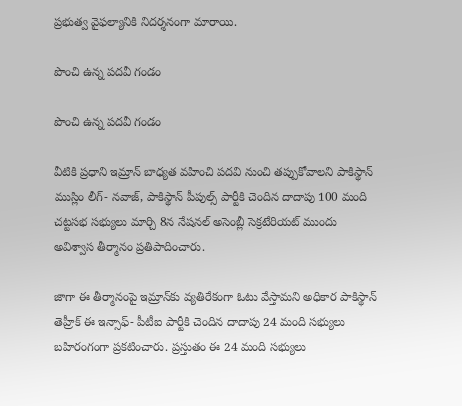ప్రభుత్వ వైఫల్యానికి నిదర్శనంగా మారాయి.

పొంచి ఉన్న పదవీ గండం

పొంచి ఉన్న పదవీ గండం

వీటికి ప్రధాని ఇమ్రాన్ బాధ్యత వహించి పదవి నుంచి తప్పుకోవాలని పాకిస్థాన్ ముస్లిం లీగ్- నవాజ్, పాకిస్థాన్ పీపుల్స్ పార్టీకి చెందిన దాదాపు 100 మంది చట్టసభ సభ్యులు మార్చి 8న నేషనల్ అసెంబ్లీ సెక్రటేరియట్ ముందు అవిశ్వాస తీర్మానం ప్రతిపాదించారు.

జాగా ఈ తీర్మానంపై ఇమ్రాన్‌కు వ్యతిరేకంగా ఓటు వేస్తామని అధికార పాకిస్థాన్ తెహ్రీక్‌ ఈ ఇన్సాఫ్‌- పీటీఐ పార్టీకి చెందిన దాదాపు 24 మంది సభ్యులు బహిరంగంగా ప్రకటించారు. ప్రస్తుతం ఈ 24 మంది సభ్యులు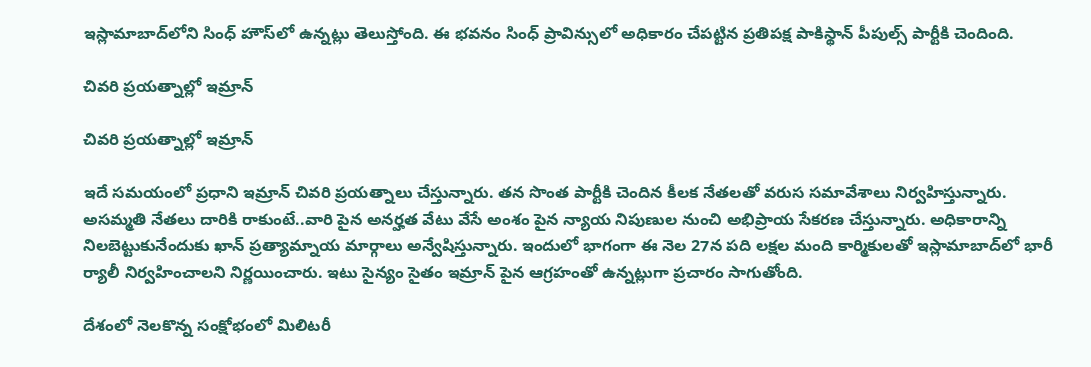ఇస్లామాబాద్‌లోని సింధ్‌ హౌస్‌లో ఉన్నట్లు తెలుస్తోంది. ఈ భవనం సింధ్‌ ప్రావిన్సులో అధికారం చేపట్టిన ప్రతిపక్ష పాకిస్థాన్ పీపుల్స్ పార్టీకి చెందింది.

చివరి ప్రయత్నాల్లో ఇమ్రాన్

చివరి ప్రయత్నాల్లో ఇమ్రాన్

ఇదే సమయంలో ప్రధాని ఇమ్రాన్ చివరి ప్రయత్నాలు చేస్తున్నారు. తన సొంత పార్టీకి చెందిన కీలక నేతలతో వరుస సమావేశాలు నిర్వహిస్తున్నారు. అసమ్మతి నేతలు దారికి రాకుంటే..వారి పైన అనర్హత వేటు వేసే అంశం పైన న్యాయ నిపుణుల నుంచి అభిప్రాయ సేకరణ చేస్తున్నారు. అధికారాన్ని నిలబెట్టుకునేందుకు ఖాన్‌ ప్రత్యామ్నాయ మార్గాలు అన్వేషిస్తున్నారు. ఇందులో భాగంగా ఈ నెల 27న పది లక్షల మంది కార్మికులతో ఇస్లామాబాద్‌లో భారీ ర్యాలీ నిర్వహించాలని నిర్ణయించారు. ఇటు సైన్యం సైతం ఇమ్రాన్ పైన ఆగ్రహంతో ఉన్నట్లుగా ప్రచారం సాగుతోంది.

దేశంలో నెలకొన్న సంక్షోభంలో మిలిటరీ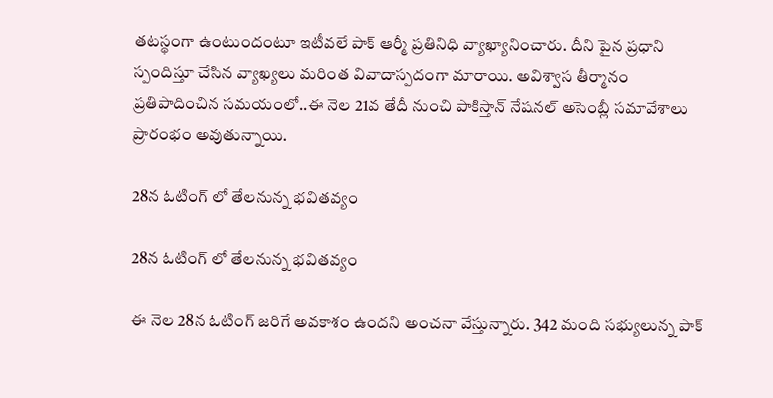తటస్థంగా ఉంటుందంటూ ఇటీవలే పాక్ ఆర్మీ ప్రతినిధి వ్యాఖ్యానించారు. దీని పైన ప్రధాని స్పందిస్తూ చేసిన వ్యాఖ్యలు మరింత వివాదాస్పదంగా మారాయి. అవిశ్వాస తీర్మానం ప్రతిపాదించిన సమయంలో..ఈ నెల 21వ తేదీ నుంచి పాకిస్తాన్ నేషనల్ అసెంబ్లీ సమావేశాలు ప్రారంభం అవుతున్నాయి.

28న ఓటింగ్ లో తేలనున్న భవితవ్యం

28న ఓటింగ్ లో తేలనున్న భవితవ్యం

ఈ నెల 28న ఓటింగ్ జరిగే అవకాశం ఉందని అంచనా వేస్తున్నారు. 342 మంది సభ్యులున్న పాక్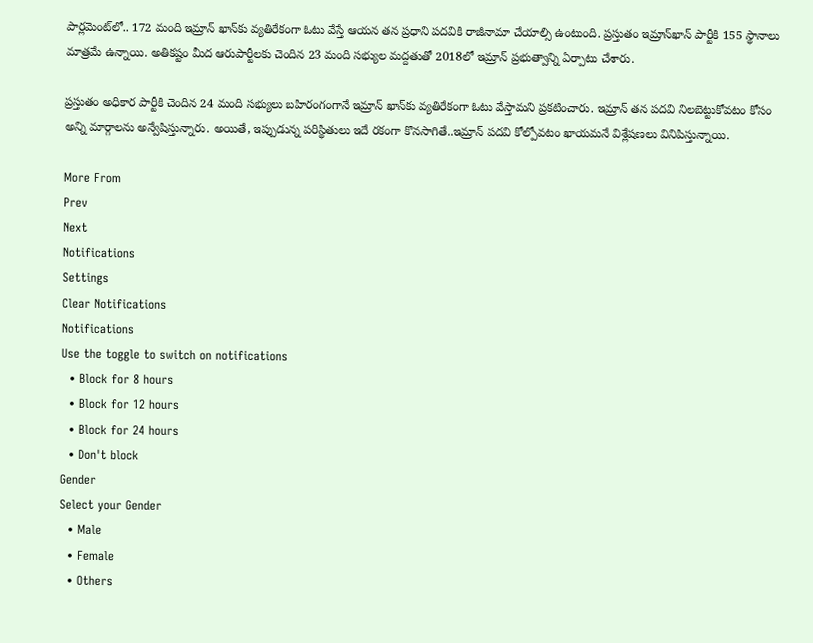పార్లమెంట్‌లో.. 172 మంది ఇమ్రాన్ ఖాన్‌కు వ్యతిరేకంగా ఓటు వేస్తే ఆయన తన ప్రధాని పదవికి రాజీనామా చేయాల్సి ఉంటుంది. ప్రస్తుతం ఇమ్రాన్‌ఖాన్‌ పార్టీకి 155 స్థానాలు మాత్రమే ఉన్నాయి. అతిక‌ష్టం మీద ఆరుపార్టీలకు చెందిన 23 మంది సభ్యుల మ‌ద్దతుతో 2018లో ఇమ్రాన్‌ ప్రభుత్వాన్ని ఏర్పాటు చేశారు.

ప్రస్తుతం అధికార పార్టీకి చెందిన 24 మంది సభ్యులు బహిరంగంగానే ఇమ్రాన్‌ ఖాన్‌కు వ్యతిరేకంగా ఓటు వేస్తామని ప్రకటించారు. ఇమ్రాన్ తన పదవి నిలబెట్టుకోవటం కోసం అన్ని మార్గాలను అన్వేషిస్తున్నారు. అయితే, ఇప్పుడున్న పరిస్థితులు ఇదే రకంగా కొనసాగితే..ఇమ్రాన్ పదవి కోల్పోవటం ఖాయమనే విశ్లేషణలు వినిపిస్తున్నాయి.

More From
Prev
Next
Notifications
Settings
Clear Notifications
Notifications
Use the toggle to switch on notifications
  • Block for 8 hours
  • Block for 12 hours
  • Block for 24 hours
  • Don't block
Gender
Select your Gender
  • Male
  • Female
  • Others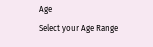Age
Select your Age Range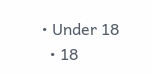• Under 18
  • 18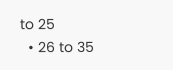to 25
  • 26 to 35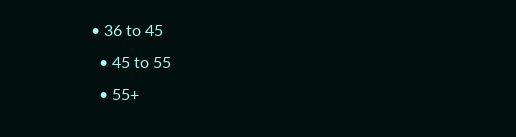• 36 to 45
  • 45 to 55
  • 55+